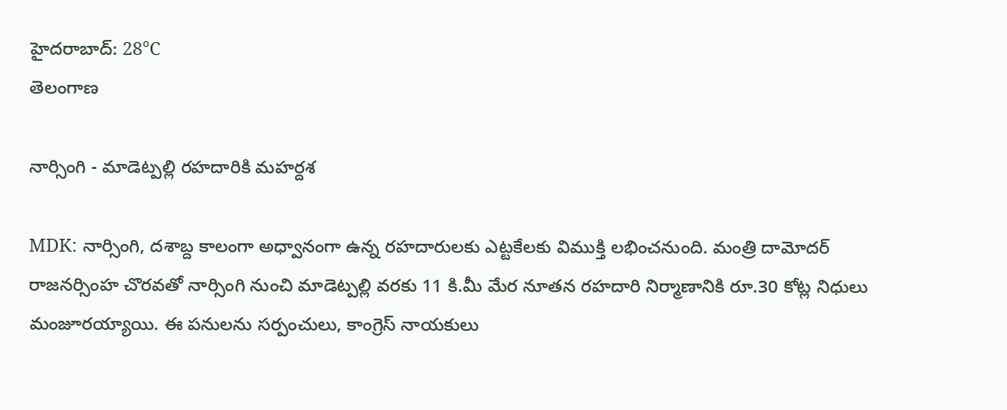హైదరాబాద్: 28°C
తెలంగాణ

నార్సింగి - మాడెట్పల్లి రహదారికి మహర్దశ

MDK: నార్సింగి, దశాబ్ద కాలంగా అధ్వానంగా ఉన్న రహదారులకు ఎట్టకేలకు విముక్తి లభించనుంది. మంత్రి దామోదర్ రాజనర్సింహ చొరవతో నార్సింగి నుంచి మాడెట్పల్లి వరకు 11 కి.మీ మేర నూతన రహదారి నిర్మాణానికి రూ.30 కోట్ల నిధులు మంజూరయ్యాయి. ఈ పనులను సర్పంచులు, కాంగ్రెస్ నాయకులు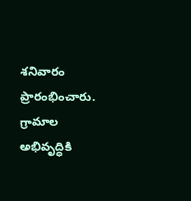శనివారం ప్రారంభించారు. గ్రామాల అభివృద్ధికి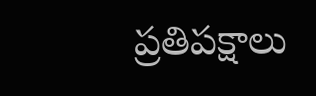ప్రతిపక్షాలు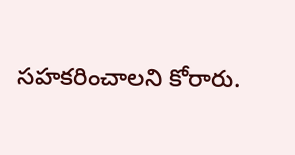సహకరించాలని కోరారు.